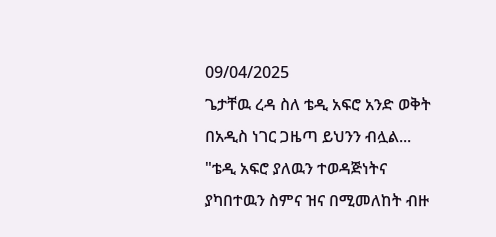09/04/2025
ጌታቸዉ ረዳ ስለ ቴዲ አፍሮ አንድ ወቅት በአዲስ ነገር ጋዜጣ ይህንን ብሏል...
"ቴዲ አፍሮ ያለዉን ተወዳጅነትና ያካበተዉን ስምና ዝና በሚመለከት ብዙ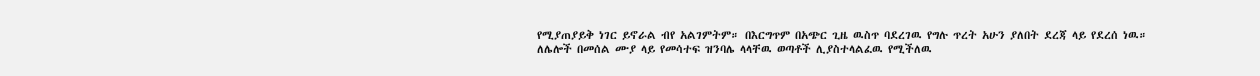የሚያጠያይቅ ነገር ይኖራል ብየ አልገምትም። በእርግጥም በአጭር ጊዜ ዉስጥ ባደረገዉ የግሉ ጥረት አሁን ያለበት ደረጃ ላይ የደረሰ ነዉ። ለሌሎች በመሰል ሙያ ላይ የመሳተፍ ዝንባሌ ላላቸዉ ወጣቶች ሊያስተላልፈዉ የሚችለዉ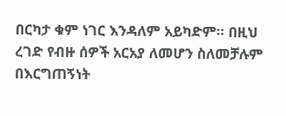በርካታ ቁም ነገር እንዳለም አይካድም። በዚህ ረገድ የብዙ ሰዎች አርአያ ለመሆን ስለመቻሉም በእርግጠኝነት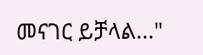መናገር ይቻላል..."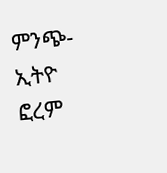ምንጭ- ኢትዮ ፎረም